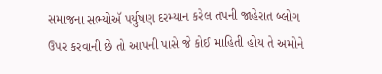સમાજના સભ્યોઍ પર્યુષણ દરમ્યાન કરેલ તપની જાહેરાત બ્લોગ ઉપર કરવાની છે તો આપની પાસે જે કોઈ માહિતી હોય તે અમોને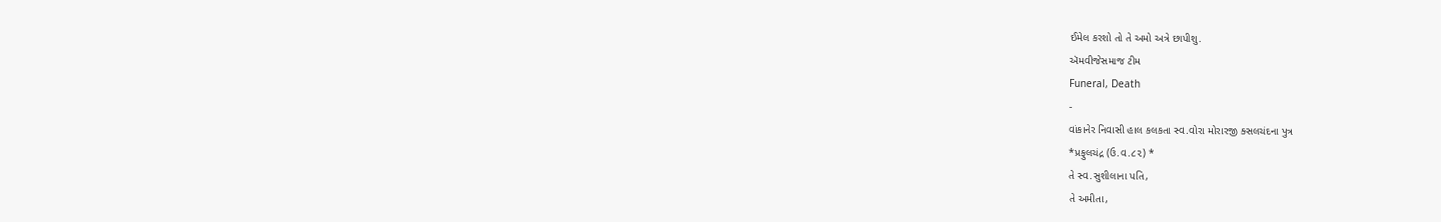ઈમેલ કરશો તો તે અમો અત્રે છાપીશુ.
ઍમવીજેસમાજ ટીમ
Funeral, Death
-
વાંકાનેર નિવાસી હાલ કલકતા સ્વ.વોરા મોરારજી ક્સલચંદના પુત્ર
*પ્રફુલચંદ્ર (ઉ.વ.૮૨) *
તે સ્વ.સુશીલાના પતિ,
તે અમીતા,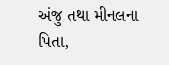અંજુ તથા મીનલના પિતા,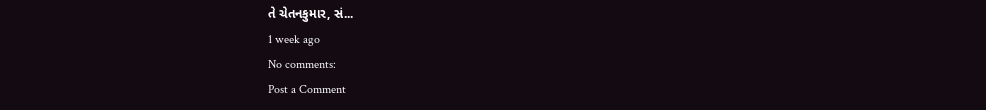તે ચેતનકુમાર, સં...
1 week ago
No comments:
Post a Comment